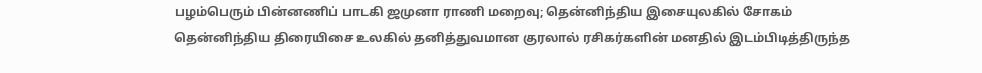பழம்பெரும் பின்னணிப் பாடகி ஜமுனா ராணி மறைவு; தென்னிந்திய இசையுலகில் சோகம்
தென்னிந்திய திரையிசை உலகில் தனித்துவமான குரலால் ரசிகர்களின் மனதில் இடம்பிடித்திருந்த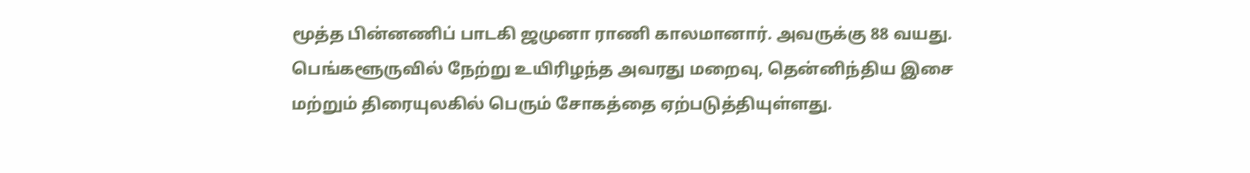மூத்த பின்னணிப் பாடகி ஜமுனா ராணி காலமானார். அவருக்கு 88 வயது. பெங்களூருவில் நேற்று உயிரிழந்த அவரது மறைவு, தென்னிந்திய இசை மற்றும் திரையுலகில் பெரும் சோகத்தை ஏற்படுத்தியுள்ளது.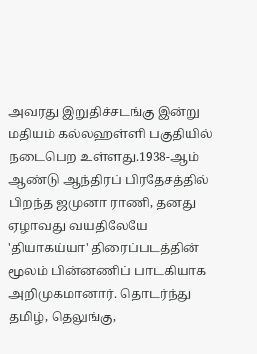அவரது இறுதிச்சடங்கு இன்று மதியம் கல்லஹள்ளி பகுதியில் நடைபெற உள்ளது.1938-ஆம் ஆண்டு ஆந்திரப் பிரதேசத்தில் பிறந்த ஜமுனா ராணி, தனது ஏழாவது வயதிலேயே 'தியாகய்யா' திரைப்படத்தின் மூலம் பின்னணிப் பாடகியாக அறிமுகமானார். தொடர்ந்து தமிழ், தெலுங்கு,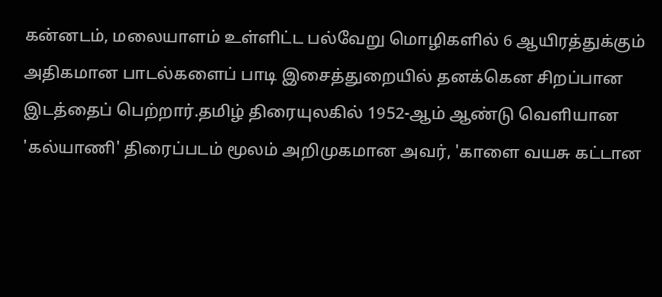கன்னடம், மலையாளம் உள்ளிட்ட பல்வேறு மொழிகளில் 6 ஆயிரத்துக்கும் அதிகமான பாடல்களைப் பாடி இசைத்துறையில் தனக்கென சிறப்பான இடத்தைப் பெற்றார்.தமிழ் திரையுலகில் 1952-ஆம் ஆண்டு வெளியான 'கல்யாணி' திரைப்படம் மூலம் அறிமுகமான அவர், 'காளை வயசு கட்டான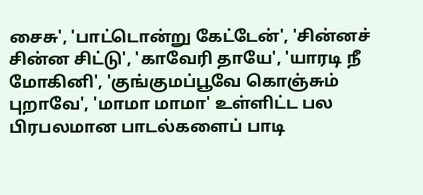சைசு', 'பாட்டொன்று கேட்டேன்', 'சின்னச் சின்ன சிட்டு', 'காவேரி தாயே', 'யாரடி நீ மோகினி', 'குங்குமப்பூவே கொஞ்சும் புறாவே', 'மாமா மாமா' உள்ளிட்ட பல பிரபலமான பாடல்களைப் பாடி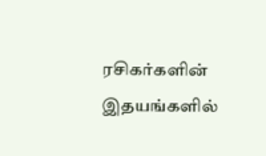ரசிகர்களின் இதயங்களில்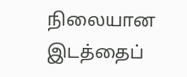நிலையான இடத்தைப்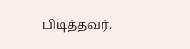பிடித்தவர்.